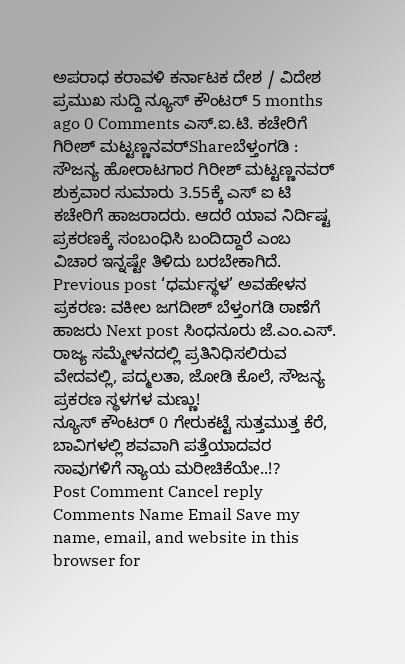ಅಪರಾಧ ಕರಾವಳಿ ಕರ್ನಾಟಕ ದೇಶ / ವಿದೇಶ ಪ್ರಮುಖ ಸುದ್ದಿ ನ್ಯೂಸ್ ಕೌಂಟರ್ 5 months ago 0 Comments ಎಸ್.ಐ.ಟಿ. ಕಚೇರಿಗೆ ಗಿರೀಶ್ ಮಟ್ಟಣ್ಣನವರ್Shareಬೆಳ್ತಂಗಡಿ : ಸೌಜನ್ಯ ಹೋರಾಟಗಾರ ಗಿರೀಶ್ ಮಟ್ಟಣ್ಣನವರ್ ಶುಕ್ರವಾರ ಸುಮಾರು 3.55ಕ್ಕೆ ಎಸ್ ಐ ಟಿ ಕಚೇರಿಗೆ ಹಾಜರಾದರು. ಆದರೆ ಯಾವ ನಿರ್ದಿಷ್ಟ ಪ್ರಕರಣಕ್ಕೆ ಸಂಬಂಧಿಸಿ ಬಂದಿದ್ದಾರೆ ಎಂಬ ವಿಚಾರ ಇನ್ನಷ್ಟೇ ತಿಳಿದು ಬರಬೇಕಾಗಿದೆ.
Previous post ‘ಧರ್ಮಸ್ಥಳ’ ಅವಹೇಳನ ಪ್ರಕರಣ: ವಕೀಲ ಜಗದೀಶ್ ಬೆಳ್ತಂಗಡಿ ಠಾಣೆಗೆ ಹಾಜರು Next post ಸಿಂಧನೂರು ಜೆ.ಎಂ.ಎಸ್. ರಾಜ್ಯ ಸಮ್ಮೇಳನದಲ್ಲಿ ಪ್ರತಿನಿಧಿಸಲಿರುವ ವೇದವಲ್ಲಿ, ಪದ್ಮಲತಾ, ಜೋಡಿ ಕೊಲೆ, ಸೌಜನ್ಯ ಪ್ರಕರಣ ಸ್ಥಳಗಳ ಮಣ್ಣು!
ನ್ಯೂಸ್ ಕೌಂಟರ್ 0 ಗೇರುಕಟ್ಟೆ ಸುತ್ತಮುತ್ತ ಕೆರೆ, ಬಾವಿಗಳಲ್ಲಿ ಶವವಾಗಿ ಪತ್ತೆಯಾದವರ ಸಾವುಗಳಿಗೆ ನ್ಯಾಯ ಮರೀಚಿಕೆಯೇ..!?
Post Comment Cancel reply Comments Name Email Save my name, email, and website in this browser for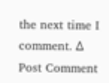the next time I comment. Δ
Post Comment